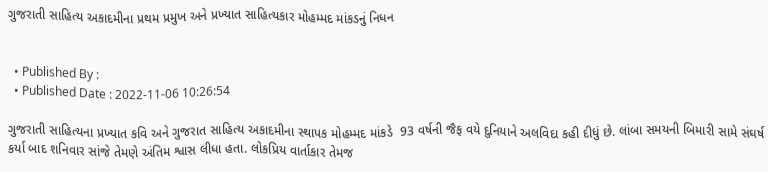ગુજરાતી સાહિત્ય અકાદમીના પ્રથમ પ્રમુખ અને પ્રખ્યાત સાહિત્યકાર મોહમ્મદ માંકડનું નિધન


  • Published By :
  • Published Date : 2022-11-06 10:26:54

ગુજરાતી સાહિત્યના પ્રખ્યાત કવિ અને ગુજરાત સાહિત્ય અકાદમીના સ્થાપક મોહમ્મદ માંકડે  93 વર્ષની જૈફ વયે દુનિયાને અલવિદા કહી દીધું છે. લાંબા સમયની બિમારી સામે સંઘર્ષ કર્યા બાદ શનિવાર સાંજે તેમણે અંતિમ શ્વાસ લીધા હતા. લોકપ્રિય વાર્તાકાર તેમજ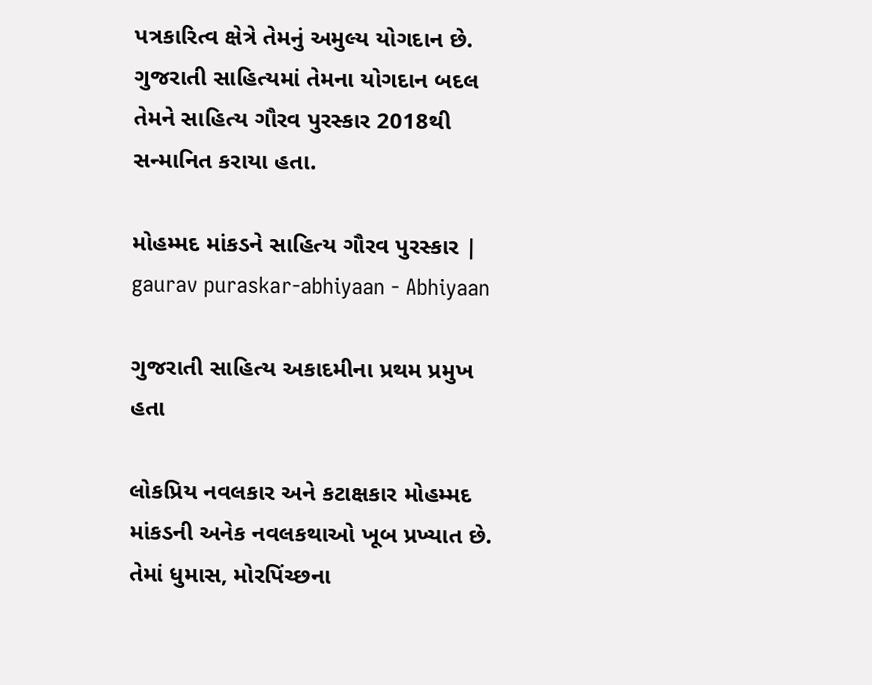પત્રકારિત્વ ક્ષેત્રે તેમનું અમુલ્ય યોગદાન છે. ગુજરાતી સાહિત્યમાં તેમના યોગદાન બદલ તેમને સાહિત્ય ગૌરવ પુરસ્કાર 2018થી સન્માનિત કરાયા હતા.

મોહમ્મદ માંકડને સાહિત્ય ગૌરવ પુરસ્કાર | gaurav puraskar-abhiyaan - Abhiyaan

ગુજરાતી સાહિત્ય અકાદમીના પ્રથમ પ્રમુખ હતા

લોકપ્રિય નવલકાર અને કટાક્ષકાર મોહમ્મદ માંકડની અનેક નવલકથાઓ ખૂબ પ્રખ્યાત છે. તેમાં ધુમાસ, મોરપિંચ્છના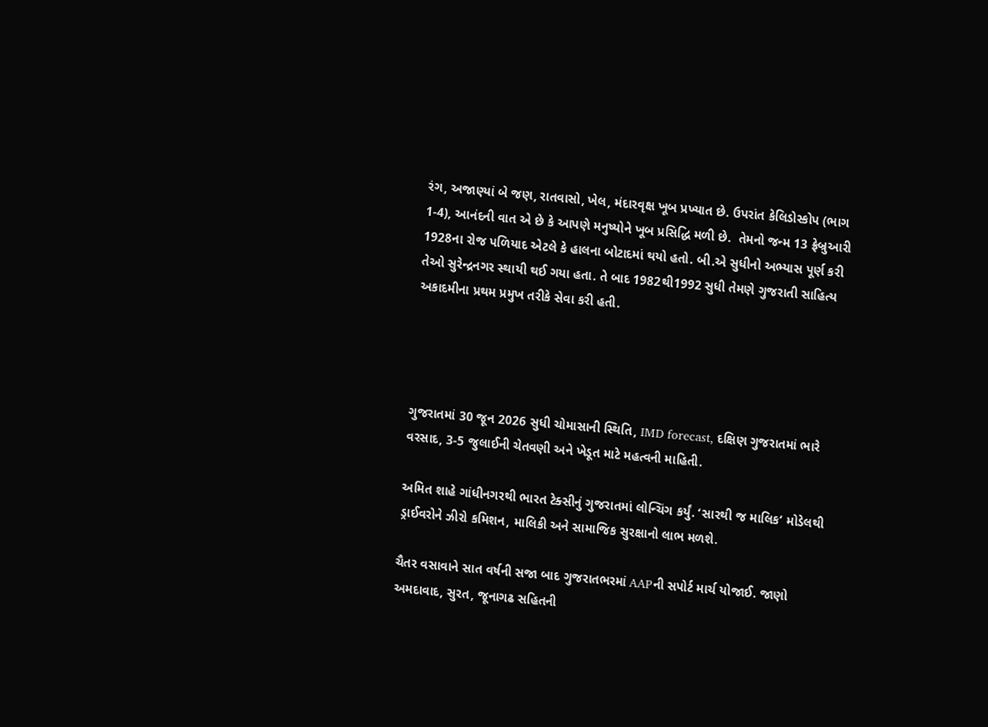રંગ, અજાણ્યાં બે જણ, રાતવાસો, ખેલ, મંદારવૃક્ષ ખૂબ પ્રખ્યાત છે. ઉપરાંત કેલિડોસ્કોપ (ભાગ 1-4), આનંદની વાત એ છે કે આપણે મનુષ્યોને ખૂબ પ્રસિદ્ધિ મળી છે.  તેમનો જન્મ 13 ફ્રેબ્રુઆરી 1928ના રોજ પળિયાદ એટલે કે હાલના બોટાદમાં થયો હતો. બી.એ સુધીનો અભ્યાસ પૂર્ણ કરી તેઓ સુરેન્દ્રનગર સ્થાયી થઈ ગયા હતા. તે બાદ 1982થી1992 સુધી તેમણે ગુજરાતી સાહિત્ય અકાદમીના પ્રથમ પ્રમુખ તરીકે સેવા કરી હતી.




ગુજરાતમાં 30 જૂન 2026 સુધી ચોમાસાની સ્થિતિ, IMD forecast, દક્ષિણ ગુજરાતમાં ભારે વરસાદ, 3-5 જુલાઈની ચેતવણી અને ખેડૂત માટે મહત્વની માહિતી.

અમિત શાહે ગાંધીનગરથી ભારત ટેક્સીનું ગુજરાતમાં લોન્ચિંગ કર્યું. ‘સારથી જ માલિક’ મોડેલથી ડ્રાઈવરોને ઝીરો કમિશન, માલિકી અને સામાજિક સુરક્ષાનો લાભ મળશે.

ચૈતર વસાવાને સાત વર્ષની સજા બાદ ગુજરાતભરમાં AAPની સપોર્ટ માર્ચ યોજાઈ. જાણો અમદાવાદ, સુરત, જૂનાગઢ સહિતની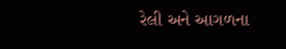રેલી અને આગળના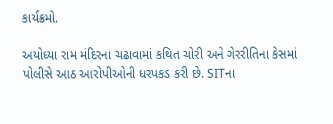કાર્યક્રમો.

અયોધ્યા રામ મંદિરના ચઢાવામાં કથિત ચોરી અને ગેરરીતિના કેસમાં પોલીસે આઠ આરોપીઓની ધરપકડ કરી છે. SITના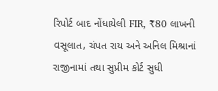રિપોર્ટ બાદ નોંધાયેલી FIR, ₹80 લાખની વસૂલાત, ચંપત રાય અને અનિલ મિશ્રાનાં રાજીનામાં તથા સુપ્રીમ કોર્ટ સુધી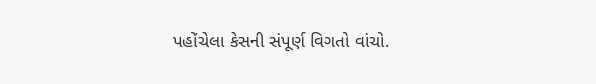પહોંચેલા કેસની સંપૂર્ણ વિગતો વાંચો.